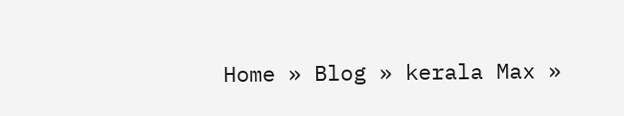Home » Blog » kerala Max »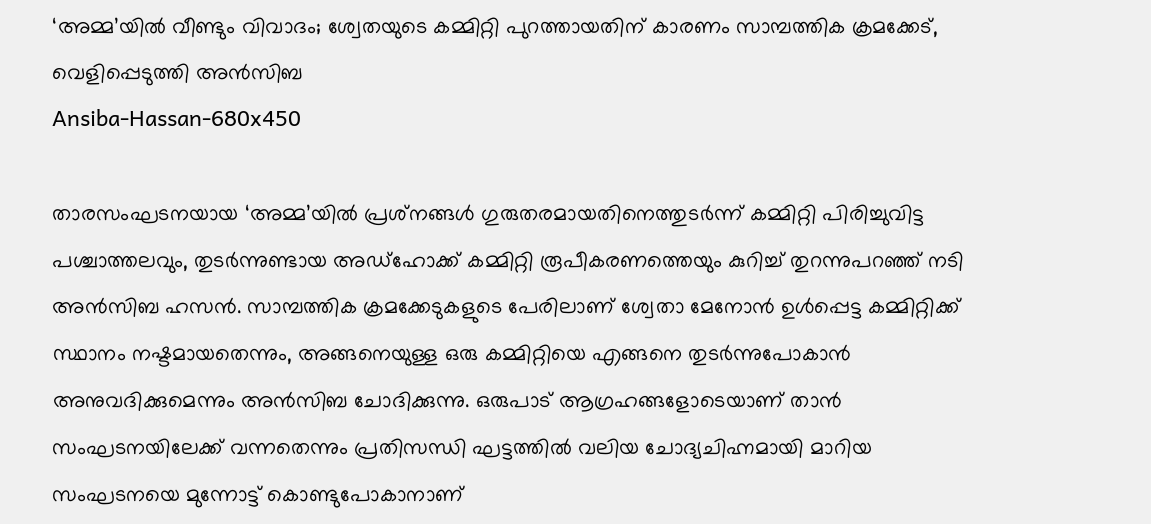‘അമ്മ’യിൽ വീണ്ടും വിവാദം; ശ്വേതയുടെ കമ്മിറ്റി പുറത്തായതിന് കാരണം സാമ്പത്തിക ക്രമക്കേട്, വെളിപ്പെടുത്തി അൻസിബ
Ansiba-Hassan-680x450

താരസംഘടനയായ ‘അമ്മ’യിൽ പ്രശ്‍നങ്ങൾ ഗുരുതരമായതിനെത്തുടർന്ന് കമ്മിറ്റി പിരിച്ചുവിട്ട പശ്ചാത്തലവും, തുടർന്നുണ്ടായ അഡ്ഹോക്ക് കമ്മിറ്റി രൂപീകരണത്തെയും കുറിച്ച് തുറന്നുപറഞ്ഞ് നടി അൻസിബ ഹസൻ. സാമ്പത്തിക ക്രമക്കേടുകളുടെ പേരിലാണ് ശ്വേതാ മേനോൻ ഉൾപ്പെട്ട കമ്മിറ്റിക്ക് സ്ഥാനം നഷ്ടമായതെന്നും, അങ്ങനെയുള്ള ഒരു കമ്മിറ്റിയെ എങ്ങനെ തുടർന്നുപോകാൻ അനുവദിക്കുമെന്നും അൻസിബ ചോദിക്കുന്നു. ഒരുപാട് ആഗ്രഹങ്ങളോടെയാണ് താൻ സംഘടനയിലേക്ക് വന്നതെന്നും പ്രതിസന്ധി ഘട്ടത്തിൽ വലിയ ചോദ്യചിഹ്നമായി മാറിയ സംഘടനയെ മുന്നോട്ട് കൊണ്ടുപോകാനാണ്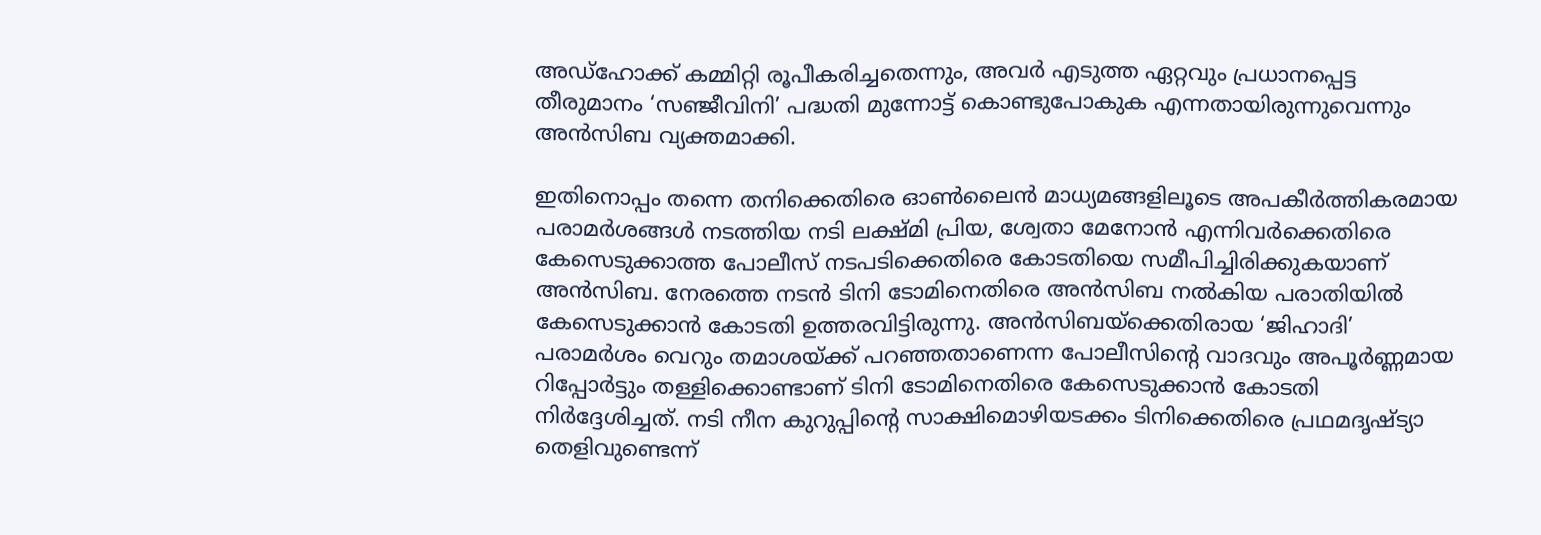അഡ്ഹോക്ക് കമ്മിറ്റി രൂപീകരിച്ചതെന്നും, അവർ എടുത്ത ഏറ്റവും പ്രധാനപ്പെട്ട തീരുമാനം ‘സഞ്ജീവിനി’ പദ്ധതി മുന്നോട്ട് കൊണ്ടുപോകുക എന്നതായിരുന്നുവെന്നും അൻസിബ വ്യക്തമാക്കി.

ഇതിനൊപ്പം തന്നെ തനിക്കെതിരെ ഓൺലൈൻ മാധ്യമങ്ങളിലൂടെ അപകീർത്തികരമായ പരാമർശങ്ങൾ നടത്തിയ നടി ലക്ഷ്മി പ്രിയ, ശ്വേതാ മേനോൻ എന്നിവർക്കെതിരെ കേസെടുക്കാത്ത പോലീസ് നടപടിക്കെതിരെ കോടതിയെ സമീപിച്ചിരിക്കുകയാണ് അൻസിബ. നേരത്തെ നടൻ ടിനി ടോമിനെതിരെ അൻസിബ നൽകിയ പരാതിയിൽ കേസെടുക്കാൻ കോടതി ഉത്തരവിട്ടിരുന്നു. അൻസിബയ്‌ക്കെതിരായ ‘ജിഹാദി’ പരാമർശം വെറും തമാശയ്ക്ക് പറഞ്ഞതാണെന്ന പോലീസിന്റെ വാദവും അപൂർണ്ണമായ റിപ്പോർട്ടും തള്ളിക്കൊണ്ടാണ് ടിനി ടോമിനെതിരെ കേസെടുക്കാൻ കോടതി നിർദ്ദേശിച്ചത്. നടി നീന കുറുപ്പിന്റെ സാക്ഷിമൊഴിയടക്കം ടിനിക്കെതിരെ പ്രഥമദൃഷ്ട്യാ തെളിവുണ്ടെന്ന്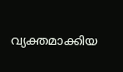വ്യക്തമാക്കിയ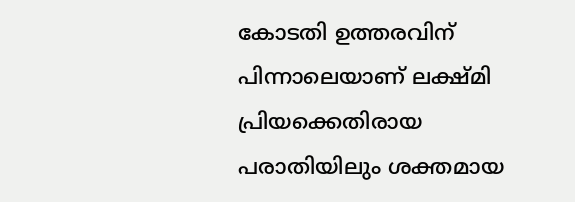കോടതി ഉത്തരവിന് പിന്നാലെയാണ് ലക്ഷ്മി പ്രിയക്കെതിരായ പരാതിയിലും ശക്തമായ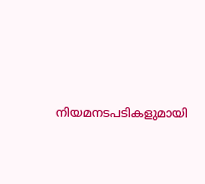നിയമനടപടികളുമായി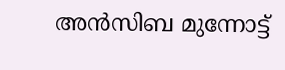അൻസിബ മുന്നോട്ട്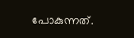പോകുന്നത്.